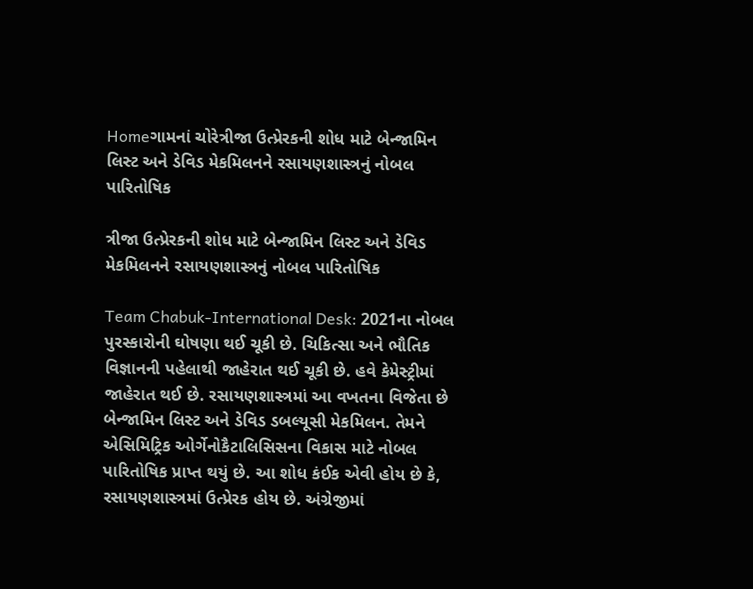Homeગામનાં ચોરેત્રીજા ઉત્પ્રેરકની શોધ માટે બેન્જામિન લિસ્ટ અને ડેવિડ મેકમિલનને રસાયણશાસ્ત્રનું નોબલ પારિતોષિક

ત્રીજા ઉત્પ્રેરકની શોધ માટે બેન્જામિન લિસ્ટ અને ડેવિડ મેકમિલનને રસાયણશાસ્ત્રનું નોબલ પારિતોષિક

Team Chabuk-International Desk: 2021ના નોબલ પુરસ્કારોની ઘોષણા થઈ ચૂકી છે. ચિકિત્સા અને ભૌતિક વિજ્ઞાનની પહેલાથી જાહેરાત થઈ ચૂકી છે. હવે કેમેસ્ટ્રીમાં જાહેરાત થઈ છે. રસાયણશાસ્ત્રમાં આ વખતના વિજેતા છે બેન્જામિન લિસ્ટ અને ડેવિડ ડબલ્યૂસી મેકમિલન. તેમને એસિમિટ્રિક ઓર્ગેનોકૈટાલિસિસના વિકાસ માટે નોબલ પારિતોષિક પ્રાપ્ત થયું છે. આ શોધ કંઈક એવી હોય છે કે, રસાયણશાસ્ત્રમાં ઉત્પ્રેરક હોય છે. અંગ્રેજીમાં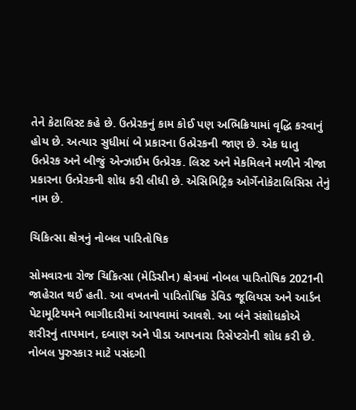તેને કેટાલિસ્ટ કહે છે. ઉત્પ્રેરકનું કામ કોઈ પણ અભિક્રિયામાં વૃદ્ધિ કરવાનું હોય છે. અત્યાર સુધીમાં બે પ્રકારના ઉત્પ્રેરકની જાણ છે. એક ધાતુ ઉત્પ્રેરક અને બીજું એન્ઝાઈમ ઉત્પ્રેરક. લિસ્ટ અને મેકમિલને મળીને ત્રીજા પ્રકારના ઉત્પ્રેરકની શોધ કરી લીધી છે. એસિમિટ્રિક ઓર્ગેનોકેટાલિસિસ તેનું નામ છે.

ચિકિત્સા ક્ષેત્રનું નોબલ પારિતોષિક

સોમવારના રોજ ચિકિત્સા (મેડિસીન) ક્ષેત્રમાં નોબલ પારિતોષિક 2021ની જાહેરાત થઈ હતી. આ વખતનો પારિતોષિક ડેવિડ જૂલિયસ અને આર્ડન પેટામૂટિયમને ભાગીદારીમાં આપવામાં આવશે. આ બંને સંશોધકોએ શરીરનું તાપમાન, દબાણ અને પીડા આપનારા રિસેપ્ટરોની શોધ કરી છે. નોબલ પુરુસ્કાર માટે પસંદગી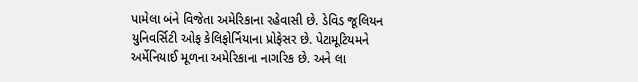પામેલા બંને વિજેતા અમેરિકાના રહેવાસી છે. ડેવિડ જૂલિયન યુનિવર્સિટી ઓફ કેલિફોર્નિયાના પ્રોફેસર છે. પેટામૂટિયમને અર્મેનિયાઈ મૂળના અમેરિકાના નાગરિક છે. અને લા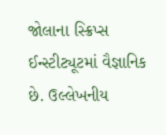જોલાના સ્ક્રિપ્સ ઈન્સ્ટીટ્યૂટમાં વૈજ્ઞાનિક છે. ઉલ્લેખનીય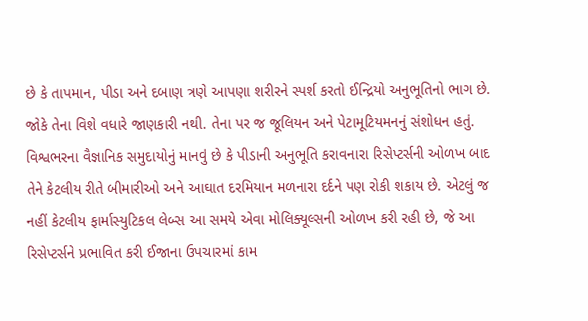છે કે તાપમાન, પીડા અને દબાણ ત્રણે આપણા શરીરને સ્પર્શ કરતો ઈન્દ્રિયો અનુભૂતિનો ભાગ છે. જોકે તેના વિશે વધારે જાણકારી નથી. તેના પર જ જૂલિયન અને પેટામૂટિયમનનું સંશોધન હતું. વિશ્વભરના વૈજ્ઞાનિક સમુદાયોનું માનવું છે કે પીડાની અનુભૂતિ કરાવનારા રિસેપ્ટર્સની ઓળખ બાદ તેને કેટલીય રીતે બીમારીઓ અને આઘાત દરમિયાન મળનારા દર્દને પણ રોકી શકાય છે. એટલું જ નહીં કેટલીય ફાર્માસ્યુટિકલ લેબ્સ આ સમયે એવા મોલિક્યૂલ્સની ઓળખ કરી રહી છે, જે આ રિસેપ્ટર્સને પ્રભાવિત કરી ઈજાના ઉપચારમાં કામ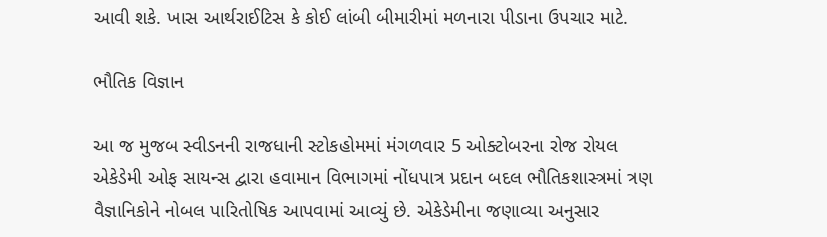આવી શકે. ખાસ આર્થરાઈટિસ કે કોઈ લાંબી બીમારીમાં મળનારા પીડાના ઉપચાર માટે.

ભૌતિક વિજ્ઞાન

આ જ મુજબ સ્વીડનની રાજધાની સ્ટોકહોમમાં મંગળવાર 5 ઓક્ટોબરના રોજ રોયલ એકેડેમી ઓફ સાયન્સ દ્વારા હવામાન વિભાગમાં નોંધપાત્ર પ્રદાન બદલ ભૌતિકશાસ્ત્રમાં ત્રણ વૈજ્ઞાનિકોને નોબલ પારિતોષિક આપવામાં આવ્યું છે. એકેડેમીના જણાવ્યા અનુસાર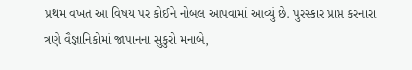પ્રથમ વખત આ વિષય પર કોઈને નોબલ આપવામાં આવ્યું છે. પુરસ્કાર પ્રાપ્ત કરનારા ત્રણે વૈજ્ઞાનિકોમાં જાપાનના સુકુરો મનાબે,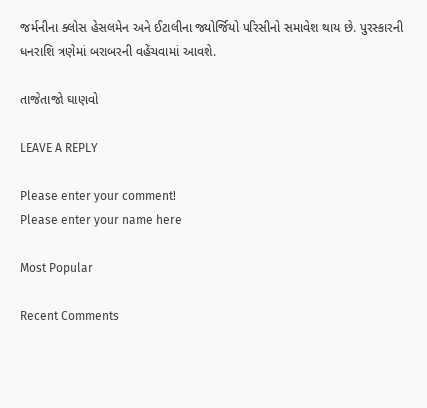જર્મનીના ક્લોસ હેસલમેન અને ઈટાલીના જ્યોર્જિયો પરિસીનો સમાવેશ થાય છે. પુરસ્કારની ધનરાશિ ત્રણેમાં બરાબરની વહેંચવામાં આવશે.

તાજેતાજો ઘાણવો

LEAVE A REPLY

Please enter your comment!
Please enter your name here

Most Popular

Recent Comments